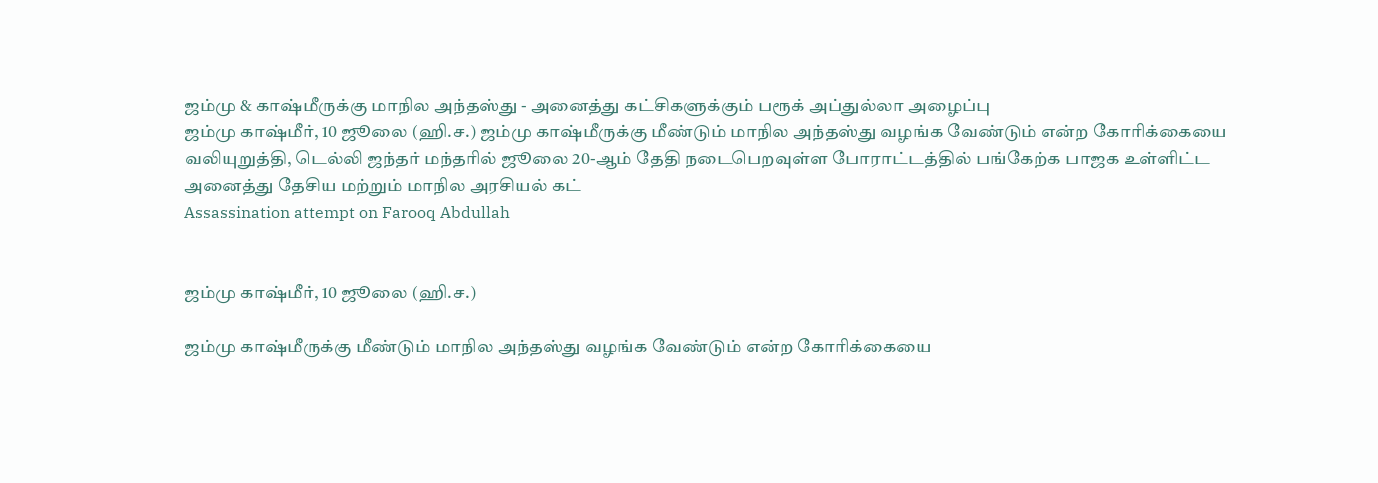ஜம்மு & காஷ்மீருக்கு மாநில அந்தஸ்து - அனைத்து கட்சிகளுக்கும் பரூக் அப்துல்லா அழைப்பு
ஜம்மு காஷ்மீர், 10 ஜூலை (ஹி.ச.) ஜம்மு காஷ்மீருக்கு மீண்டும் மாநில அந்தஸ்து வழங்க வேண்டும் என்ற கோரிக்கையை வலியுறுத்தி, டெல்லி ஜந்தர் மந்தரில் ஜூலை 20-ஆம் தேதி நடைபெறவுள்ள போராட்டத்தில் பங்கேற்க பாஜக உள்ளிட்ட அனைத்து தேசிய மற்றும் மாநில அரசியல் கட்
Assassination attempt on Farooq Abdullah


ஜம்மு காஷ்மீர், 10 ஜூலை (ஹி.ச.)

ஜம்மு காஷ்மீருக்கு மீண்டும் மாநில அந்தஸ்து வழங்க வேண்டும் என்ற கோரிக்கையை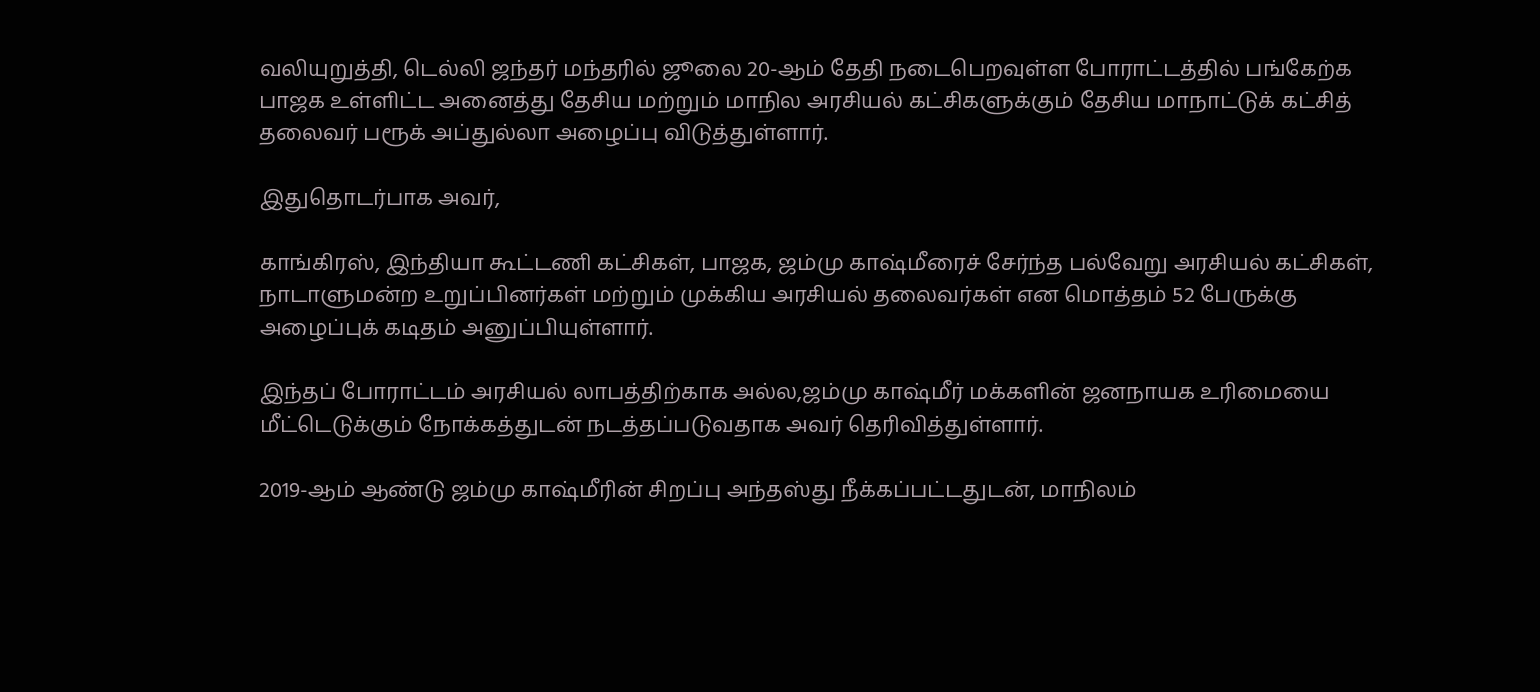வலியுறுத்தி, டெல்லி ஜந்தர் மந்தரில் ஜூலை 20-ஆம் தேதி நடைபெறவுள்ள போராட்டத்தில் பங்கேற்க பாஜக உள்ளிட்ட அனைத்து தேசிய மற்றும் மாநில அரசியல் கட்சிகளுக்கும் தேசிய மாநாட்டுக் கட்சித் தலைவர் பரூக் அப்துல்லா அழைப்பு விடுத்துள்ளார்.

இதுதொடர்பாக அவர்,

காங்கிரஸ், இந்தியா கூட்டணி கட்சிகள், பாஜக, ஜம்மு காஷ்மீரைச் சேர்ந்த பல்வேறு அரசியல் கட்சிகள், நாடாளுமன்ற உறுப்பினர்கள் மற்றும் முக்கிய அரசியல் தலைவர்கள் என மொத்தம் 52 பேருக்கு அழைப்புக் கடிதம் அனுப்பியுள்ளார்.

இந்தப் போராட்டம் அரசியல் லாபத்திற்காக அல்ல,ஜம்மு காஷ்மீர் மக்களின் ஜனநாயக உரிமையை மீட்டெடுக்கும் நோக்கத்துடன் நடத்தப்படுவதாக அவர் தெரிவித்துள்ளார்.

2019-ஆம் ஆண்டு ஜம்மு காஷ்மீரின் சிறப்பு அந்தஸ்து நீக்கப்பட்டதுடன், மாநிலம்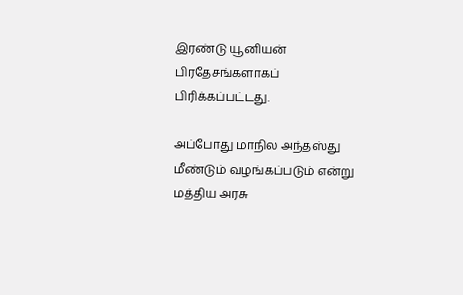இரண்டு யூனியன் பிரதேசங்களாகப் பிரிக்கப்பட்டது.

அப்போது மாநில அந்தஸ்து மீண்டும் வழங்கப்படும் என்று மத்திய அரசு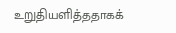உறுதியளித்ததாகக்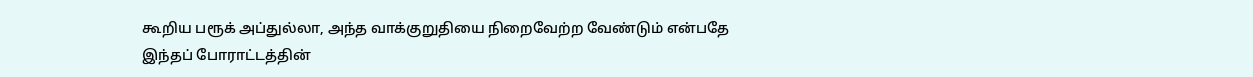கூறிய பரூக் அப்துல்லா, அந்த வாக்குறுதியை நிறைவேற்ற வேண்டும் என்பதே இந்தப் போராட்டத்தின்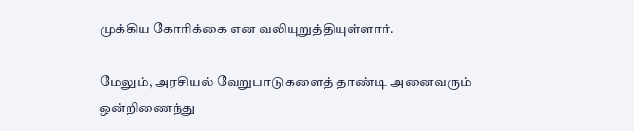முக்கிய கோரிக்கை என வலியுறுத்தியுள்ளார்.

மேலும், அரசியல் வேறுபாடுகளைத் தாண்டி அனைவரும் ஒன்றிணைந்து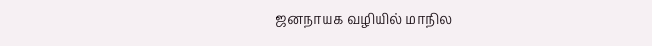ஜனநாயக வழியில் மாநில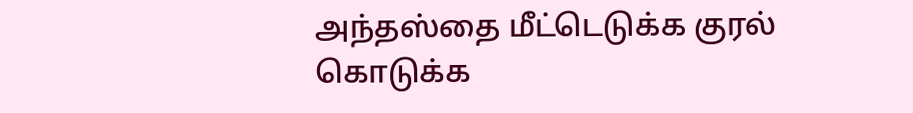அந்தஸ்தை மீட்டெடுக்க குரல் கொடுக்க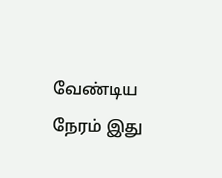வேண்டிய நேரம் இது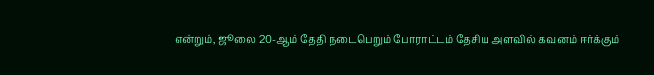என்றும், ஜூலை 20-ஆம் தேதி நடைபெறும் போராட்டம் தேசிய அளவில் கவனம் ஈர்க்கும்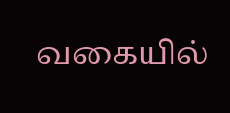வகையில்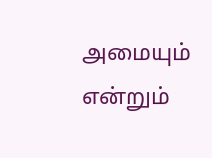அமையும் என்றும்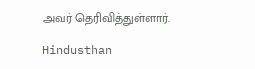அவர் தெரிவித்துள்ளார்.

Hindusthan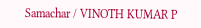Samachar / VINOTH KUMAR P